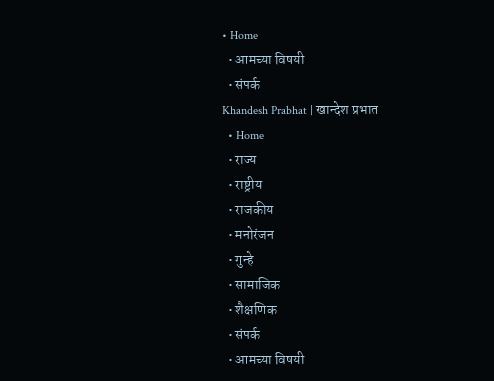• Home
  • आमच्या विषयी
  • संपर्क
Khandesh Prabhat | खान्देश प्रभात
  • Home
  • राज्य
  • राष्ट्रीय
  • राजकीय
  • मनोरंजन
  • गुन्हे
  • सामाजिक
  • शैक्षणिक
  • संपर्क
  • आमच्या विषयी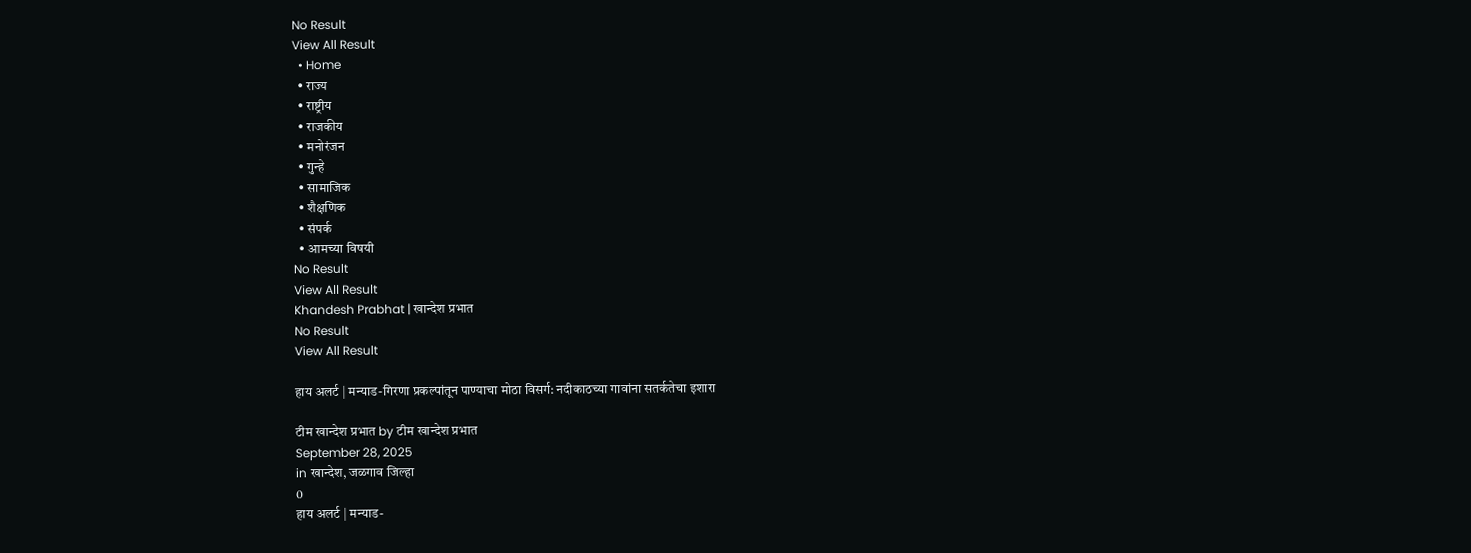No Result
View All Result
  • Home
  • राज्य
  • राष्ट्रीय
  • राजकीय
  • मनोरंजन
  • गुन्हे
  • सामाजिक
  • शैक्षणिक
  • संपर्क
  • आमच्या विषयी
No Result
View All Result
Khandesh Prabhat | खान्देश प्रभात
No Result
View All Result

हाय अलर्ट | मन्याड-गिरणा प्रकल्पांतून पाण्याचा मोठा विसर्ग: नदीकाठच्या गावांना सतर्कतेचा इशारा

टीम खान्देश प्रभात by टीम खान्देश प्रभात
September 28, 2025
in खान्देश, जळगाव जिल्हा
0
हाय अलर्ट | मन्याड-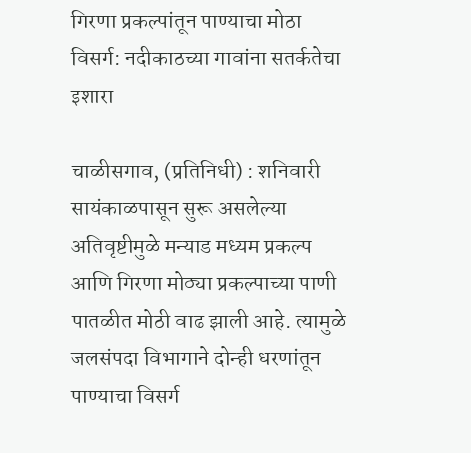गिरणा प्रकल्पांतून पाण्याचा मोठा विसर्ग: नदीकाठच्या गावांना सतर्कतेचा इशारा

चाळीसगाव, (प्रतिनिधी) : शनिवारी सायंकाळपासून सुरू असलेल्या अतिवृष्टीमुळे मन्याड मध्यम प्रकल्प आणि गिरणा मोठ्या प्रकल्पाच्या पाणी पातळीत मोठी वाढ झाली आहे. त्यामुळे जलसंपदा विभागाने दोन्ही धरणांतून पाण्याचा विसर्ग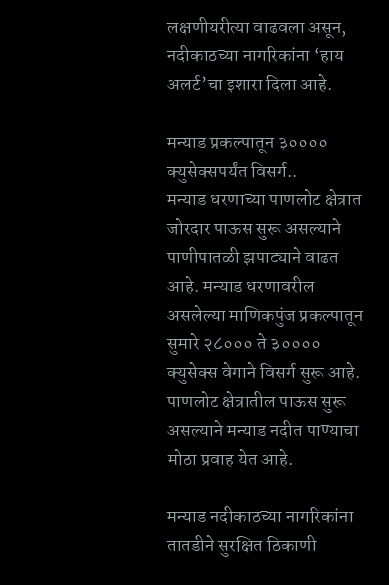लक्षणीयरीत्या वाढवला असून, नदीकाठच्या नागरिकांना ‘हाय अलर्ट’चा इशारा दिला आहे.

मन्याड प्रकल्पातून ३०००० क्युसेक्सपर्यंत विसर्ग..
मन्याड धरणाच्या पाणलोट क्षेत्रात जोरदार पाऊस सुरू असल्याने पाणीपातळी झपाट्याने वाढत आहे. मन्याड धरणावरील असलेल्या माणिकपुंज प्रकल्पातून सुमारे २८००० ते ३०००० क्युसेक्स वेगाने विसर्ग सुरू आहे. पाणलोट क्षेत्रातील पाऊस सुरू असल्याने मन्याड नदीत पाण्याचा मोठा प्रवाह येत आहे.

मन्याड नदीकाठच्या नागरिकांना तातडीने सुरक्षित ठिकाणी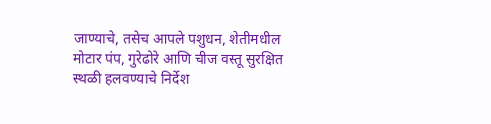जाण्याचे, तसेच आपले पशुधन, शेतीमधील मोटार पंप, गुरेढोरे आणि चीज वस्तू सुरक्षित स्थळी हलवण्याचे निर्देश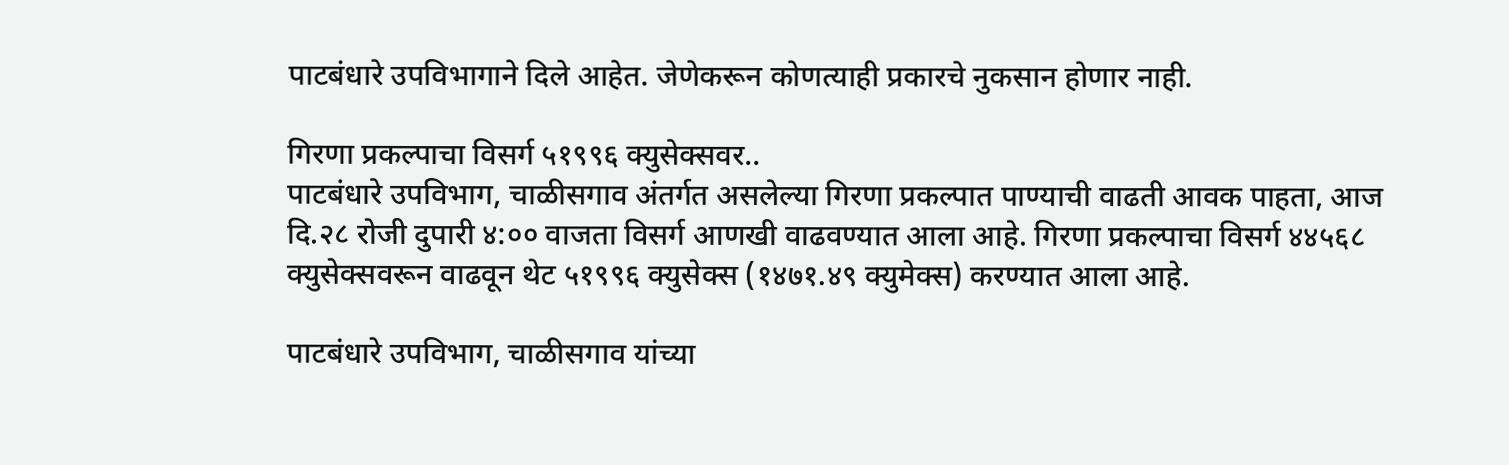पाटबंधारे उपविभागाने दिले आहेत. जेणेकरून कोणत्याही प्रकारचे नुकसान होणार नाही.

गिरणा प्रकल्पाचा विसर्ग ५१९९६ क्युसेक्सवर..
पाटबंधारे उपविभाग, चाळीसगाव अंतर्गत असलेल्या गिरणा प्रकल्पात पाण्याची वाढती आवक पाहता, आज दि.२८ रोजी दुपारी ४:०० वाजता विसर्ग आणखी वाढवण्यात आला आहे. गिरणा प्रकल्पाचा विसर्ग ४४५६८ क्युसेक्सवरून वाढवून थेट ५१९९६ क्युसेक्स (१४७१.४९ क्युमेक्स) करण्यात आला आहे.

पाटबंधारे उपविभाग, चाळीसगाव यांच्या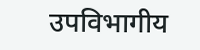उपविभागीय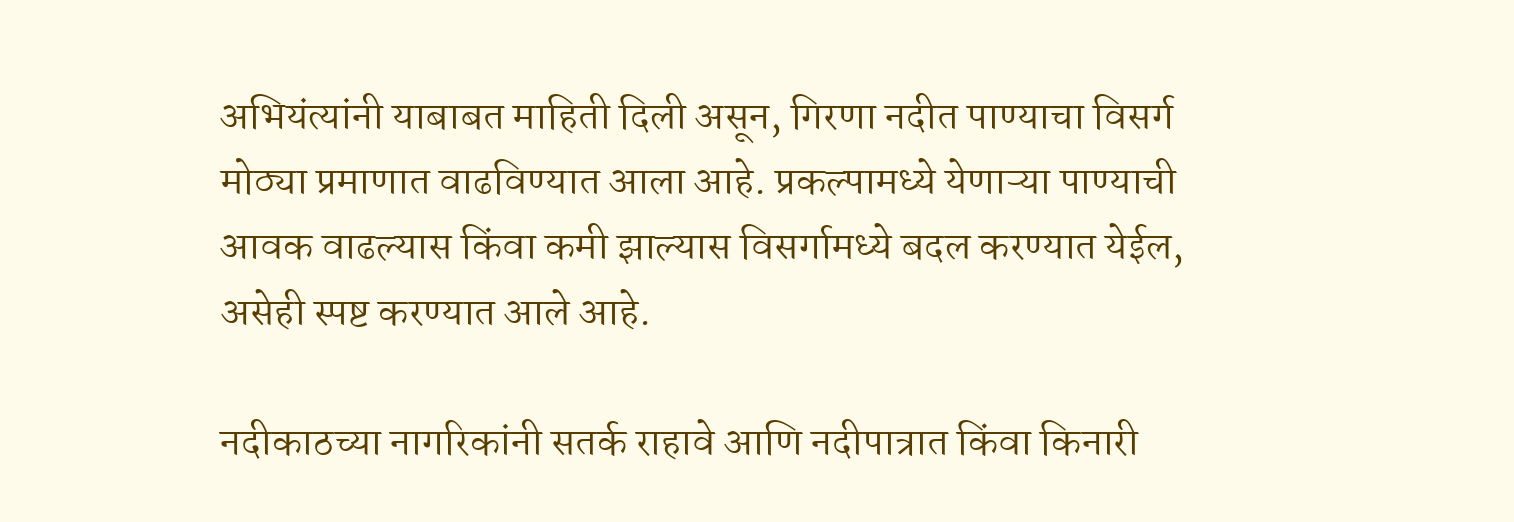अभियंत्यांनी याबाबत माहिती दिली असून, गिरणा नदीत पाण्याचा विसर्ग मोठ्या प्रमाणात वाढविण्यात आला आहे. प्रकल्पामध्ये येणाऱ्या पाण्याची आवक वाढल्यास किंवा कमी झाल्यास विसर्गामध्ये बदल करण्यात येईल, असेही स्पष्ट करण्यात आले आहे.

नदीकाठच्या नागरिकांनी सतर्क राहावे आणि नदीपात्रात किंवा किनारी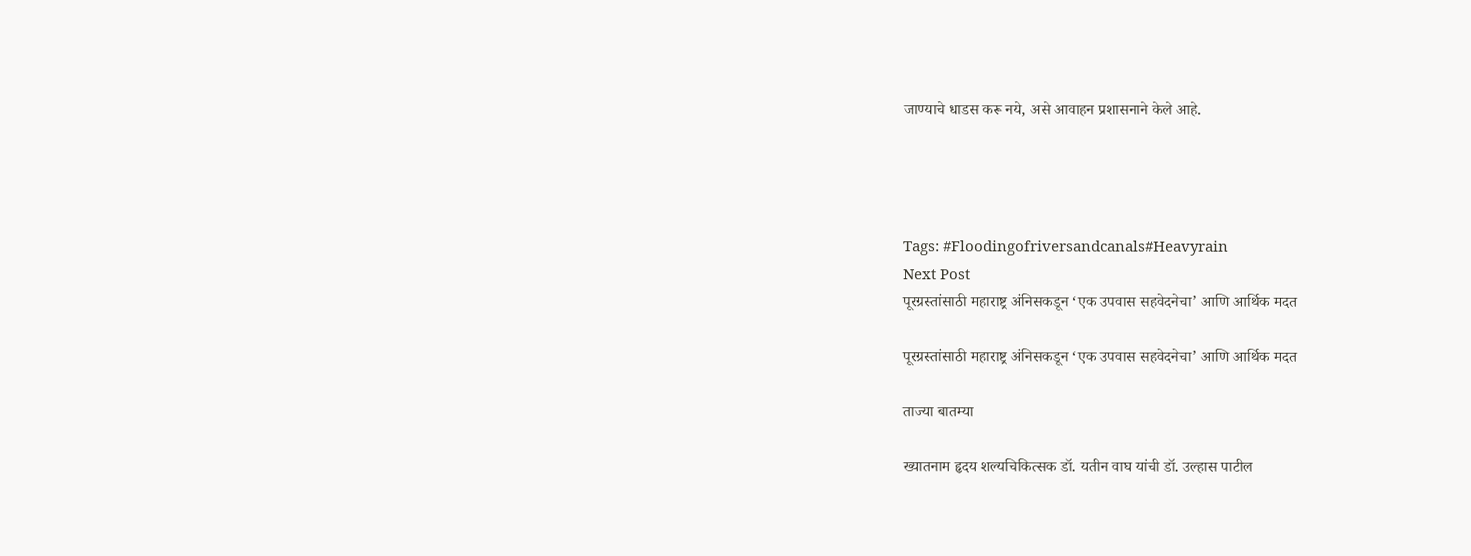जाण्याचे धाडस करू नये, असे आवाहन प्रशासनाने केले आहे.




Tags: #Floodingofriversandcanals#Heavyrain
Next Post
पूरग्रस्तांसाठी महाराष्ट्र अंनिसकडून ‘एक उपवास सहवेदनेचा’ आणि आर्थिक मदत

पूरग्रस्तांसाठी महाराष्ट्र अंनिसकडून ‘एक उपवास सहवेदनेचा’ आणि आर्थिक मदत

ताज्या बातम्या

ख्यातनाम हृदय शल्यचिकित्सक डॉ. यतीन वाघ यांची डॉ. उल्हास पाटील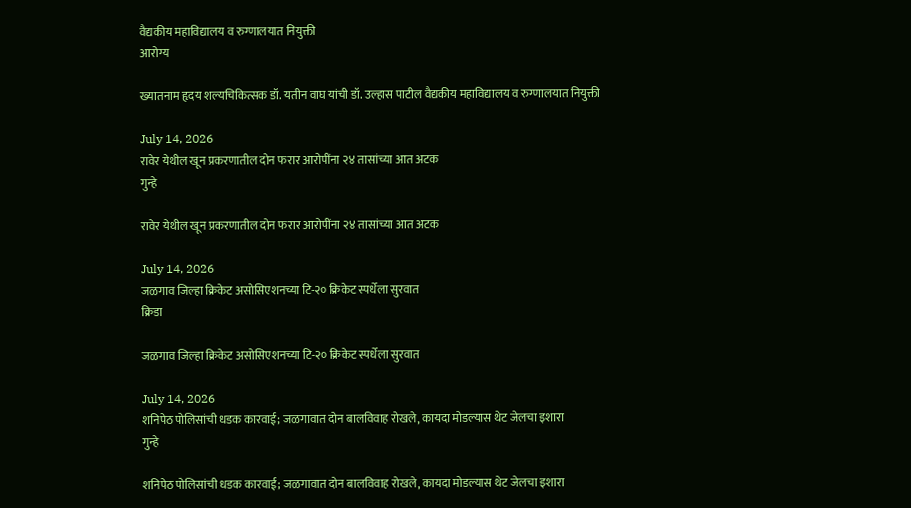वैद्यकीय महाविद्यालय व रुग्णालयात नियुक्ती
आरोग्य

ख्यातनाम हृदय शल्यचिकित्सक डॉ. यतीन वाघ यांची डॉ. उल्हास पाटील वैद्यकीय महाविद्यालय व रुग्णालयात नियुक्ती

July 14, 2026
रावेर येथील खून प्रकरणातील दोन फरार आरोपींना २४ तासांच्या आत अटक
गुन्हे

रावेर येथील खून प्रकरणातील दोन फरार आरोपींना २४ तासांच्या आत अटक

July 14, 2026
जळगाव जिल्हा क्रिकेट असोसिएशनच्या टि-२० क्रिकेट स्पर्धेला सुरवात
क्रिडा

जळगाव जिल्हा क्रिकेट असोसिएशनच्या टि-२० क्रिकेट स्पर्धेला सुरवात

July 14, 2026
शनिपेठ पोलिसांची धडक कारवाई; जळगावात दोन बालविवाह रोखले, कायदा मोडल्यास थेट जेलचा इशारा
गुन्हे

शनिपेठ पोलिसांची धडक कारवाई; जळगावात दोन बालविवाह रोखले, कायदा मोडल्यास थेट जेलचा इशारा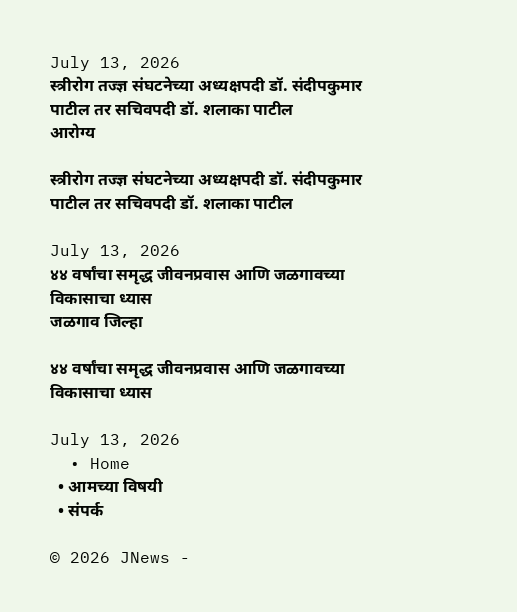July 13, 2026
स्त्रीरोग तज्ज्ञ संघटनेच्या अध्यक्षपदी डॉ. संदीपकुमार पाटील तर सचिवपदी डॉ. शलाका पाटील
आरोग्य

स्त्रीरोग तज्ज्ञ संघटनेच्या अध्यक्षपदी डॉ. संदीपकुमार पाटील तर सचिवपदी डॉ. शलाका पाटील

July 13, 2026
४४ वर्षांचा समृद्ध जीवनप्रवास आणि जळगावच्या विकासाचा ध्यास
जळगाव जिल्हा

४४ वर्षांचा समृद्ध जीवनप्रवास आणि जळगावच्या विकासाचा ध्यास

July 13, 2026
  • Home
  • आमच्या विषयी
  • संपर्क

© 2026 JNews -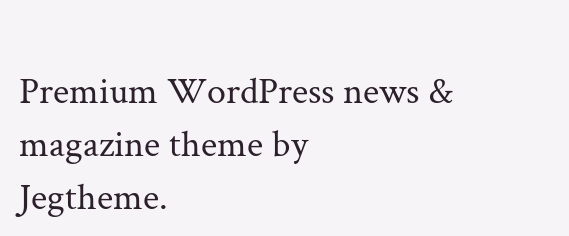Premium WordPress news & magazine theme by Jegtheme.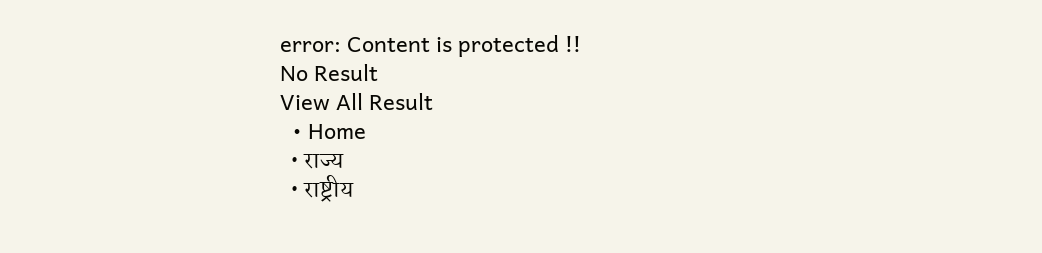error: Content is protected !!
No Result
View All Result
  • Home
  • राज्य
  • राष्ट्रीय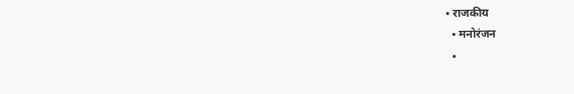• राजकीय
  • मनोरंजन
  •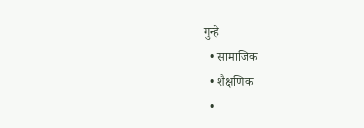गुन्हे
  • सामाजिक
  • शैक्षणिक
  •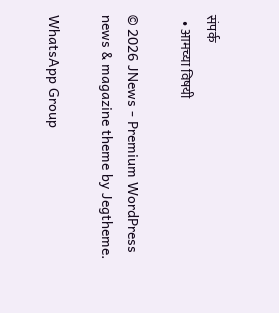संपर्क
  • आमच्या विषयी

© 2026 JNews - Premium WordPress news & magazine theme by Jegtheme.

WhatsApp Group